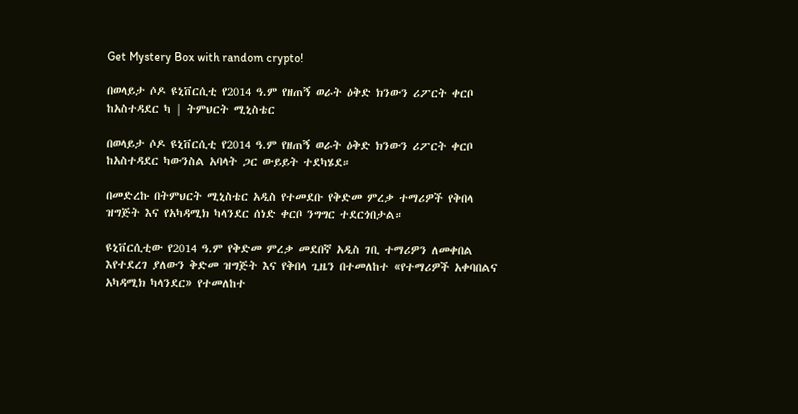Get Mystery Box with random crypto!

በወላይታ ሶዶ ዩኒቨርሲቲ የ2014 ዓ.ም የዘጠኝ ወራት ዕቅድ ክንውን ሪፖርት ቀርቦ ከአስተዳደር ካ | ትምህርት ሚኒስቴር

በወላይታ ሶዶ ዩኒቨርሲቲ የ2014 ዓ.ም የዘጠኝ ወራት ዕቅድ ክንውን ሪፖርት ቀርቦ ከአስተዳደር ካውንስል አባላት ጋር ውይይት ተደካሄደ።

በመድረኩ በትምህርት ሚኒስቴር አዲስ የተመደቡ የቅድመ ምረቃ ተማሪዎች የቅበላ ዝግጅት እና የአካዳሚክ ካላንደር ሰነድ ቀርቦ ንግግር ተደርጎበታል።

ዩኒቨርሲቲው የ2014 ዓ.ም የቅድመ ምረቃ መደበኛ አዲስ ገቢ ተማሪዎን ለመቀበል እየተደረገ ያለውን ቅድመ ዝግጅት እና የቅበላ ጊዜን በተመለከተ «የተማሪዎች አቀባበልና አካዳሚክ ካላንደር» የተመለከተ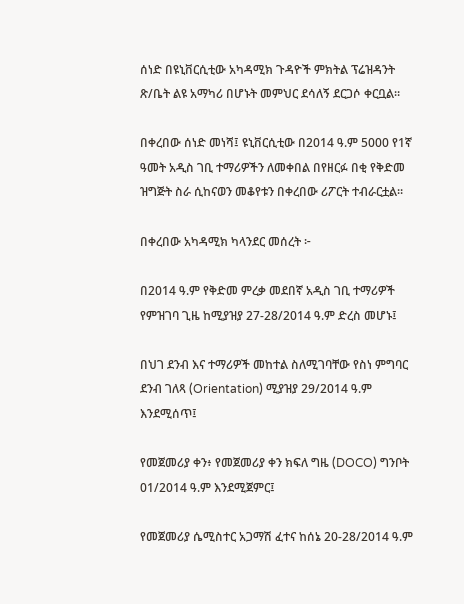ሰነድ በዩኒቨርሲቲው አካዳሚክ ጉዳዮች ምክትል ፕሬዝዳንት ጽ/ቤት ልዩ አማካሪ በሆኑት መምህር ደሳለኝ ደርጋሶ ቀርቧል።

በቀረበው ሰነድ መነሻ፤ ዩኒቨርሲቲው በ2014 ዓ.ም 5000 የ1ኛ ዓመት አዲስ ገቢ ተማሪዎችን ለመቀበል በየዘርፉ በቂ የቅድመ ዝግጅት ስራ ሲከናወን መቆየቱን በቀረበው ሪፖርት ተብራርቷል።

በቀረበው አካዳሚክ ካላንደር መሰረት ፦

በ2014 ዓ.ም የቅድመ ምረቃ መደበኛ አዲስ ገቢ ተማሪዎች የምዝገባ ጊዜ ከሚያዝያ 27-28/2014 ዓ.ም ድረስ መሆኑ፤

በህገ ደንብ እና ተማሪዎች መከተል ስለሚገባቸው የስነ ምግባር ደንብ ገለጻ (Orientation) ሚያዝያ 29/2014 ዓ.ም እንደሚሰጥ፤

የመጀመሪያ ቀን፥ የመጀመሪያ ቀን ክፍለ ግዜ (DOCO) ግንቦት 01/2014 ዓ.ም እንደሚጀምር፤

የመጀመሪያ ሴሚስተር አጋማሽ ፈተና ከሰኔ 20-28/2014 ዓ.ም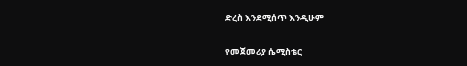ድረስ እንደሚሰጥ እንዲሁም

የመጀመሪያ ሴሚስቴር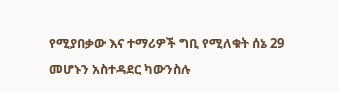የሚያበቃው እና ተማሪዎች ግቢ የሚለቁት ሰኔ 29 መሆኑን አስተዳደር ካውንስሉ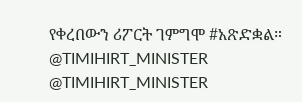የቀረበውን ሪፖርት ገምግሞ #አጽድቋል።
@TIMIHIRT_MINISTER
@TIMIHIRT_MINISTER